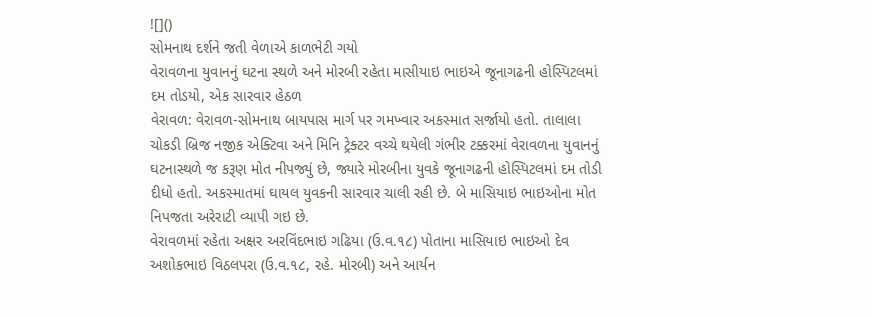![]()
સોમનાથ દર્શને જતી વેળાએ કાળભેટી ગયો
વેરાવળના યુવાનનું ઘટના સ્થળે અને મોરબી રહેતા માસીયાઇ ભાઇએ જૂનાગઢની હોસ્પિટલમાં દમ તોડયો, એક સારવાર હેઠળ
વેરાવળ: વેરાવળ-સોમનાથ બાયપાસ માર્ગ પર ગમખ્વાર અકસ્માત સર્જાયો હતો. તાલાલા ચોકડી બ્રિજ નજીક એક્ટિવા અને મિનિ ટ્રેક્ટર વચ્ચે થયેલી ગંભીર ટક્કરમાં વેરાવળના યુવાનનું ઘટનાસ્થળે જ કરૂણ મોત નીપજ્યું છે, જ્યારે મોરબીના યુવકે જૂનાગઢની હોસ્પિટલમાં દમ તોડી દીધો હતો. અકસ્માતમાં ઘાયલ યુવકની સારવાર ચાલી રહી છે. બે માસિયાઇ ભાઇઓના મોત નિપજતા અરેરાટી વ્યાપી ગઇ છે.
વેરાવળમાં રહેતા અક્ષર અરવિંદભાઇ ગઢિયા (ઉ.વ.૧૮) પોતાના માસિયાઇ ભાઇઓ દેવ અશોકભાઇ વિઠલપરા (ઉ.વ.૧૮, રહે. મોરબી) અને આર્યન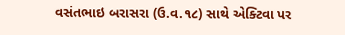વસંતભાઇ બરાસરા (ઉ.વ.૧૮) સાથે એક્ટિવા પર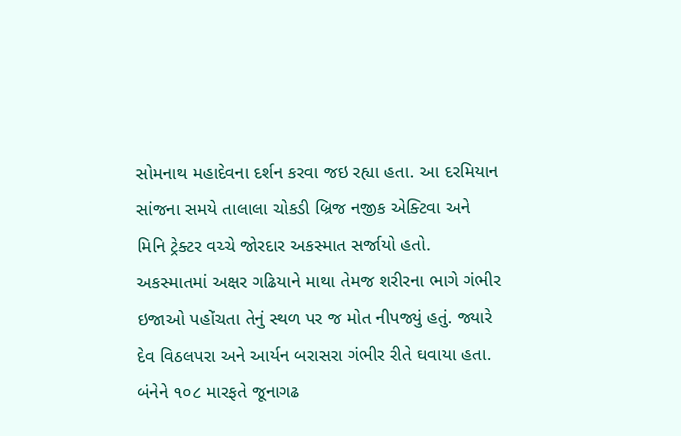સોમનાથ મહાદેવના દર્શન કરવા જઇ રહ્યા હતા. આ દરમિયાન સાંજના સમયે તાલાલા ચોકડી બ્રિજ નજીક એક્ટિવા અને મિનિ ટ્રેક્ટર વચ્ચે જોરદાર અકસ્માત સર્જાયો હતો. અકસ્માતમાં અક્ષર ગઢિયાને માથા તેમજ શરીરના ભાગે ગંભીર ઇજાઓ પહોંચતા તેનું સ્થળ પર જ મોત નીપજ્યું હતું. જ્યારે દેવ વિઠલપરા અને આર્યન બરાસરા ગંભીર રીતે ઘવાયા હતા. બંનેને ૧૦૮ મારફતે જૂનાગઢ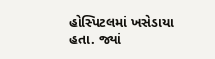હોસ્પિટલમાં ખસેડાયા હતા. જ્યાં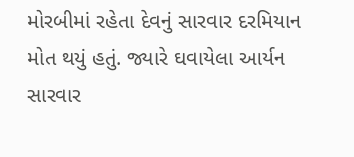મોરબીમાં રહેતા દેવનું સારવાર દરમિયાન મોત થયું હતું. જ્યારે ઘવાયેલા આર્યન સારવાર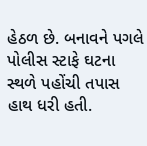હેઠળ છે. બનાવને પગલે પોલીસ સ્ટાફે ઘટના સ્થળે પહોંચી તપાસ હાથ ધરી હતી.